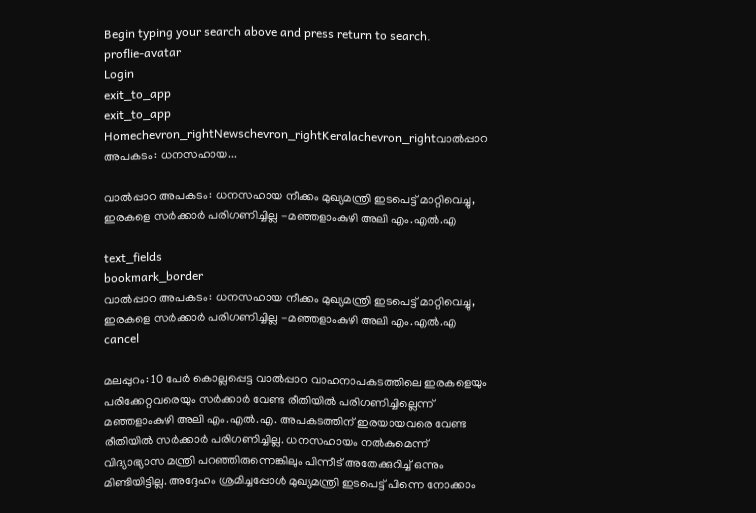Begin typing your search above and press return to search.
proflie-avatar
Login
exit_to_app
exit_to_app
Homechevron_rightNewschevron_rightKeralachevron_rightവാൽപ്പാറ അപകടം: ധനസഹായ...

വാൽപ്പാറ അപകടം: ധനസഹായ നീക്കം മുഖ്യമന്ത്രി ഇടപെട്ട് മാറ്റിവെച്ചു, ഇരകളെ സർക്കാർ പരിഗണിച്ചില്ല -മഞ്ഞളാംകുഴി അലി എം.എൽ.എ

text_fields
bookmark_border
വാൽപ്പാറ അപകടം: ധനസഹായ നീക്കം മുഖ്യമന്ത്രി ഇടപെട്ട് മാറ്റിവെച്ചു, ഇരകളെ സർക്കാർ പരിഗണിച്ചില്ല -മഞ്ഞളാംകുഴി അലി എം.എൽ.എ
cancel

മലപ്പുറം: 10 പേർ കൊല്ലപ്പെട്ട വാൽപ്പാറ വാഹനാപകടത്തിലെ ഇരകളെയും പരിക്കേറ്റവരെയും സർക്കാർ വേണ്ട രീതിയിൽ പരിഗണിച്ചില്ലെന്ന് മഞ്ഞളാംകുഴി അലി എം.എൽ.എ. അപകടത്തിന് ഇരയായവരെ വേണ്ട രീതിയിൽ സർക്കാർ പരിഗണിച്ചില്ല. ധനസഹായം നൽകുമെന്ന് വിദ്യാഭ്യാസ മന്ത്രി പറഞ്ഞിരുന്നെങ്കിലും പിന്നീട് അതേക്കുറിച്ച് ഒന്നും മിണ്ടിയിട്ടില്ല. അദ്ദേഹം ശ്രമിച്ചപ്പോൾ മുഖ്യമന്ത്രി ഇടപെട്ട് പിന്നെ നോക്കാം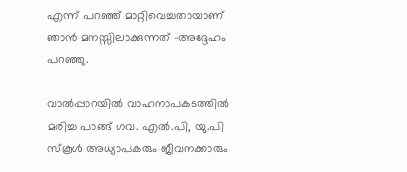എന്ന് പറഞ്ഞ് മാറ്റിവെച്ചതായാണ് ഞാൻ മനസ്സിലാക്കുന്നത് -അദ്ദേഹം പറഞ്ഞു.

വാൽപ്പാറയിൽ വാഹനാപകടത്തിൽ മരിച്ച പാങ്ങ് ഗവ. എൽ.പി, യു.പി സ്കൂൾ അധ്യാപകരും ജീവനക്കാരും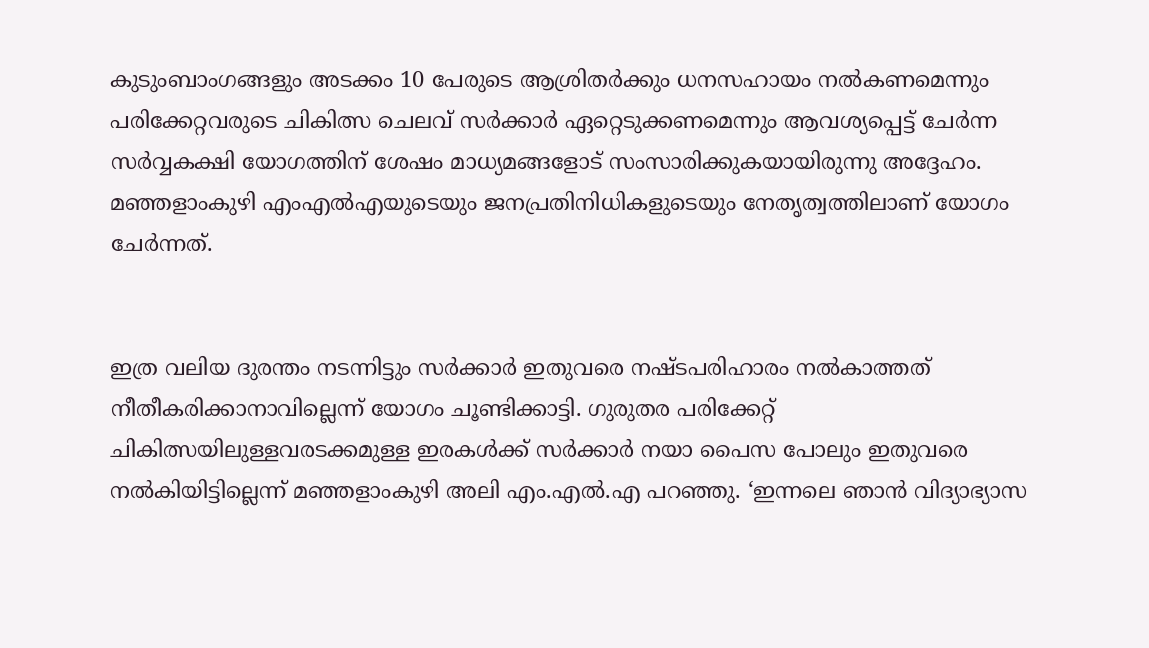കുടുംബാംഗങ്ങളും അടക്കം 10 പേരുടെ ആശ്രിതർക്കും ധനസഹായം നൽകണമെന്നും പരിക്കേറ്റവരുടെ ചികിത്സ ചെലവ് സർക്കാർ ഏറ്റെടുക്കണമെന്നും ആവശ്യപ്പെട്ട് ചേർന്ന സർവ്വകക്ഷി യോഗത്തിന് ശേഷം മാധ്യമങ്ങളോട് സംസാരിക്കുകയായിരുന്നു അദ്ദേഹം. മഞ്ഞളാംകുഴി എംഎൽഎയുടെയും ജനപ്രതിനിധികളുടെയും നേതൃത്വത്തിലാണ് യോഗം ചേർന്നത്.


ഇത്ര വലിയ ദുരന്തം നടന്നിട്ടും സർക്കാർ ഇതുവരെ നഷ്ടപരിഹാരം നൽകാത്തത് നീതീകരിക്കാനാവില്ലെന്ന് യോഗം ചൂണ്ടിക്കാട്ടി. ഗുരുതര പരിക്കേറ്റ് ചികിത്സയിലുള്ളവരടക്കമുള്ള ഇരകൾക്ക് സർക്കാർ നയാ പൈസ പോലും ഇതുവരെ നൽകിയിട്ടില്ലെന്ന് മഞ്ഞളാംകുഴി അലി എം.എൽ.എ പറഞ്ഞു. ‘ഇന്നലെ ഞാൻ വിദ്യാഭ്യാസ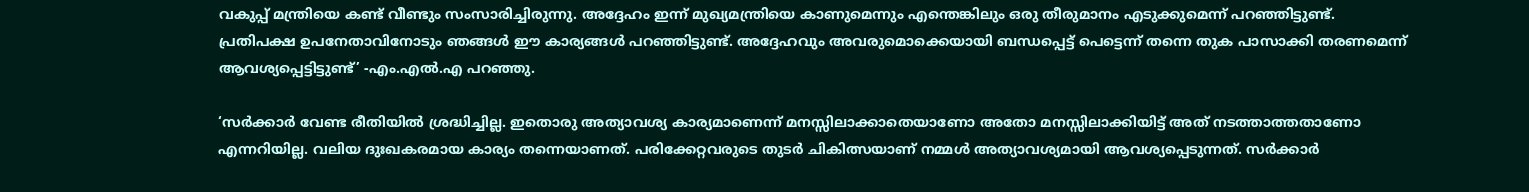വകുപ്പ് മന്ത്രിയെ കണ്ട് വീണ്ടും സംസാരിച്ചിരുന്നു. അദ്ദേഹം ഇന്ന് മുഖ്യമന്ത്രിയെ കാണുമെന്നും എന്തെങ്കിലും ഒരു തീരുമാനം എടുക്കുമെന്ന് പറഞ്ഞിട്ടുണ്ട്. പ്രതിപക്ഷ ഉപനേതാവിനോടും ഞങ്ങൾ ഈ കാര്യങ്ങൾ പറഞ്ഞിട്ടുണ്ട്. അദ്ദേഹവും അവരുമൊക്കെയായി ബന്ധപ്പെട്ട് പെട്ടെന്ന് തന്നെ തുക പാസാക്കി തരണമെന്ന് ആവശ്യപ്പെട്ടിട്ടുണ്ട്’ -എം.എൽ.എ പറഞ്ഞു.

‘സർക്കാർ വേണ്ട രീതിയിൽ ശ്രദ്ധിച്ചില്ല. ഇതൊരു അത്യാവശ്യ കാര്യമാണെന്ന് മനസ്സിലാക്കാതെയാണോ അതോ മനസ്സിലാക്കിയിട്ട് അത് നടത്താത്തതാണോ എന്നറിയില്ല. വലിയ ദുഃഖകരമായ കാര്യം തന്നെയാണത്. പരിക്കേറ്റവരുടെ തുടർ ചികിത്സയാണ് നമ്മൾ അത്യാവശ്യമായി ആവശ്യപ്പെടുന്നത്. സർക്കാർ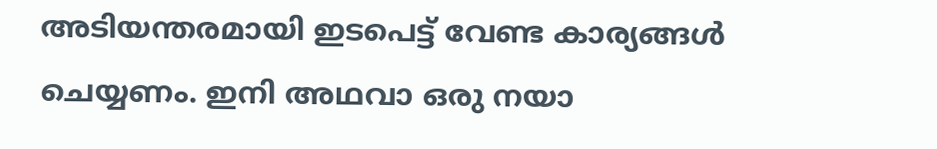അടിയന്തരമായി ഇടപെട്ട് വേണ്ട കാര്യങ്ങൾ ചെയ്യണം. ഇനി അഥവാ ഒരു നയാ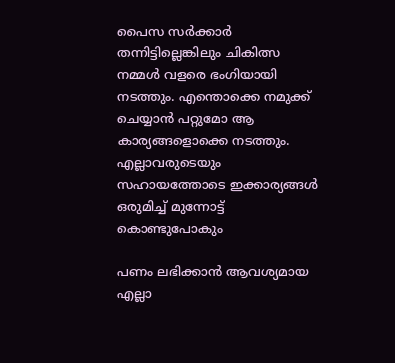പൈസ സർക്കാർ തന്നിട്ടില്ലെങ്കിലും ചികിത്സ നമ്മൾ വളരെ ഭംഗിയായി നടത്തും. എന്തൊക്കെ നമുക്ക് ചെയ്യാൻ പറ്റുമോ ആ കാര്യങ്ങളൊക്കെ നടത്തും. എല്ലാവരുടെയും സഹായത്തോടെ ഇക്കാര്യങ്ങൾ ഒരുമിച്ച് മുന്നോട്ട് കൊണ്ടുപോകും

പണം ലഭിക്കാൻ ആവശ്യമായ എല്ലാ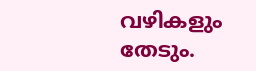വഴികളും തേടും.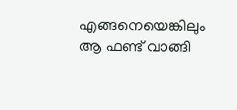എങ്ങനെയെങ്കിലും ആ ഫണ്ട് വാങ്ങി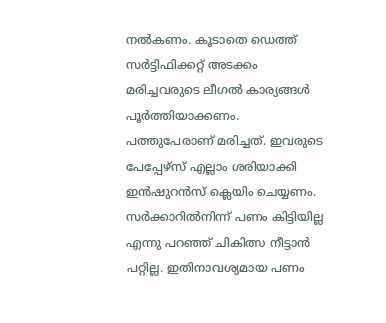നൽകണം. കൂടാതെ ഡെത്ത് സർട്ടിഫിക്കറ്റ് അടക്കം മരിച്ചവരുടെ ലീഗൽ കാര്യങ്ങൾ പൂർത്തിയാക്കണം. പത്തുപേരാണ് മരിച്ചത്. ഇവരുടെ പേപ്പേഴ്സ് എല്ലാം ശരിയാക്കി ഇൻഷുറൻസ് ക്ലെയിം ചെയ്യണം. സർക്കാറിൽനിന്ന് പണം കിട്ടിയില്ല എന്നു പറഞ്ഞ് ചികിത്സ നീട്ടാൻ പറ്റില്ല. ഇതിനാവശ്യമായ പണം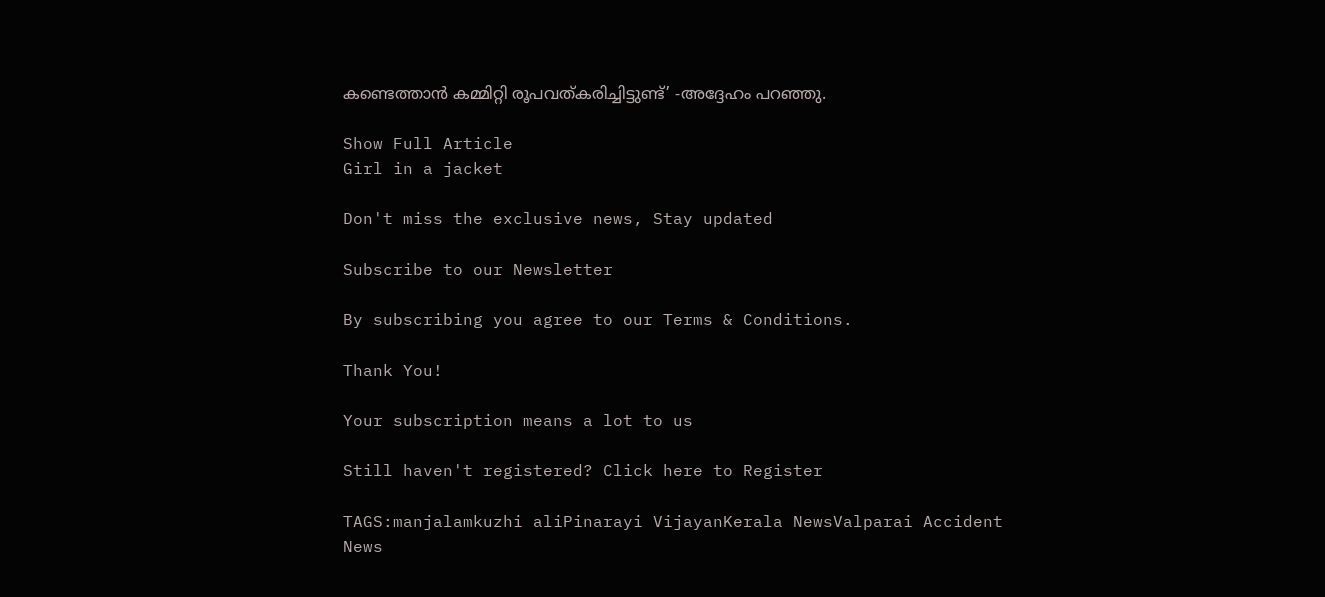കണ്ടെത്താൻ കമ്മിറ്റി രൂപവത്കരിച്ചിട്ടുണ്ട്’ -അദ്ദേഹം പറഞ്ഞു.

Show Full Article
Girl in a jacket

Don't miss the exclusive news, Stay updated

Subscribe to our Newsletter

By subscribing you agree to our Terms & Conditions.

Thank You!

Your subscription means a lot to us

Still haven't registered? Click here to Register

TAGS:manjalamkuzhi aliPinarayi VijayanKerala NewsValparai Accident
News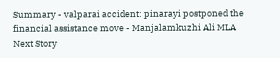Summary - valparai accident: pinarayi postponed the financial assistance move - Manjalamkuzhi Ali MLA
Next Story